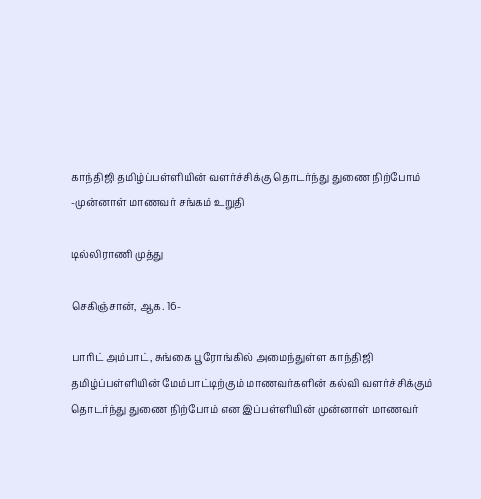காந்திஜி தமிழ்ப்பள்ளியின் வளர்ச்சிக்கு தொடர்ந்து துணை நிற்போம் -முன்னாள் மாணவர் சங்கம் உறுதி

டில்லிராணி முத்து

செகிஞ்சான், ஆக. 16-

பாரிட் அம்பாட், சுங்கை பூரோங்கில் அமைந்துள்ள காந்திஜி தமிழ்ப்பள்ளியின் மேம்பாட்டிற்கும் மாணவர்களின் கல்வி வளர்ச்சிக்கும் தொடர்ந்து துணை நிற்போம் என இப்பள்ளியின் முன்னாள் மாணவர்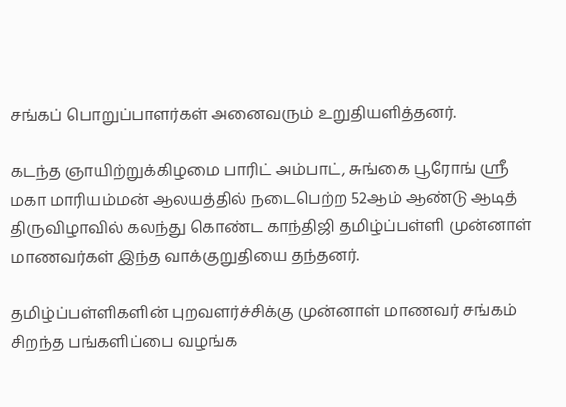சங்கப் பொறுப்பாளர்கள் அனைவரும் உறுதியளித்தனர்.

கடந்த ஞாயிற்றுக்கிழமை பாரிட் அம்பாட், சுங்கை பூரோங் ஸ்ரீ மகா மாரியம்மன் ஆலயத்தில் நடைபெற்ற 52ஆம் ஆண்டு ஆடித் திருவிழாவில் கலந்து கொண்ட காந்திஜி தமிழ்ப்பள்ளி முன்னாள் மாணவர்கள் இந்த வாக்குறுதியை தந்தனர்.

தமிழ்ப்பள்ளிகளின் புறவளர்ச்சிக்கு முன்னாள் மாணவர் சங்கம் சிறந்த பங்களிப்பை வழங்க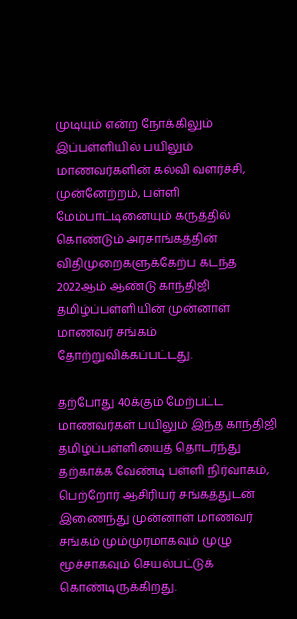முடியும் என்ற நோக்கிலும் இப்பள்ளியில் பயிலும் மாணவர்களின் கல்வி வளர்ச்சி, முன்னேற்றம், பள்ளி மேம்பாட்டினையும் கருத்தில் கொண்டும் அரசாங்கத்தின் விதிமுறைகளுக்கேற்ப கடந்த 2022ஆம் ஆண்டு காந்திஜி தமிழ்ப்பள்ளியின் முன்னாள் மாணவர் சங்கம் தோற்றுவிக்கப்பட்டது.

தற்போது 40க்கும் மேற்பட்ட மாணவர்கள் பயிலும் இந்த காந்திஜி தமிழ்ப்பள்ளியைத் தொடர்ந்து தற்காக்க வேண்டி பள்ளி நிர்வாகம், பெற்றோர் ஆசிரியர் சங்கத்துடன் இணைந்து முன்னாள் மாணவர் சங்கம் மும்முரமாகவும் முழு மூச்சாகவும் செயல்பட்டுக் கொண்டிருக்கிறது.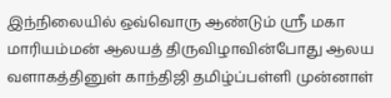இந்நிலையில் ஒவ்வொரு ஆண்டும் ஸ்ரீ மகா மாரியம்மன் ஆலயத் திருவிழாவின்போது ஆலய வளாகத்தினுள் காந்திஜி தமிழ்ப்பள்ளி முன்னாள்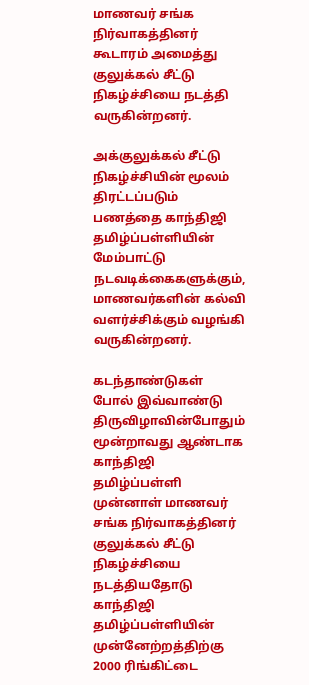மாணவர் சங்க நிர்வாகத்தினர் கூடாரம் அமைத்து குலுக்கல் சீட்டு நிகழ்ச்சியை நடத்தி வருகின்றனர்.

அக்குலுக்கல் சீட்டு நிகழ்ச்சியின் மூலம் திரட்டப்படும் பணத்தை காந்திஜி தமிழ்ப்பள்ளியின் மேம்பாட்டு நடவடிக்கைகளுக்கும், மாணவர்களின் கல்வி வளர்ச்சிக்கும் வழங்கி வருகின்றனர்.

கடந்தாண்டுகள் போல் இவ்வாண்டு திருவிழாவின்போதும் மூன்றாவது ஆண்டாக காந்திஜி தமிழ்ப்பள்ளி முன்னாள் மாணவர் சங்க நிர்வாகத்தினர் குலுக்கல் சீட்டு நிகழ்ச்சியை நடத்தியதோடு காந்திஜி தமிழ்ப்பள்ளியின் முன்னேற்றத்திற்கு 2000 ரிங்கிட்டை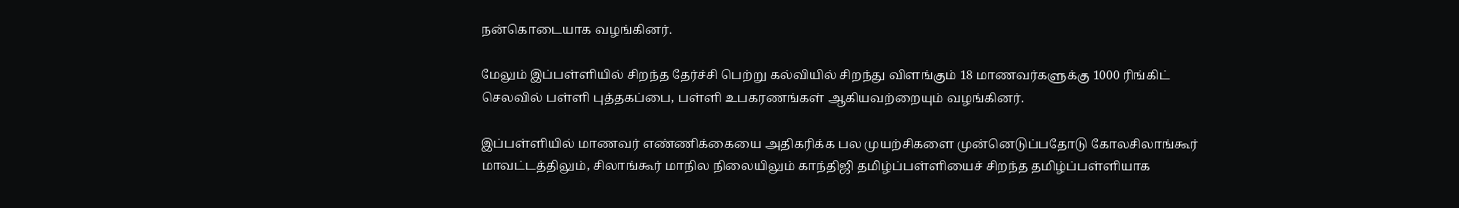நன்கொடையாக வழங்கினர்.

மேலும் இப்பள்ளியில் சிறந்த தேர்ச்சி பெற்று கல்வியில் சிறந்து விளங்கும் 18 மாணவர்களுக்கு 1000 ரிங்கிட் செலவில் பள்ளி புத்தகப்பை, பள்ளி உபகரணங்கள் ஆகியவற்றையும் வழங்கினர்.

இப்பள்ளியில் மாணவர் எண்ணிக்கையை அதிகரிக்க பல முயற்சிகளை முன்னெடுப்பதோடு கோலசிலாங்கூர் மாவட்டத்திலும், சிலாங்கூர் மாநில நிலையிலும் காந்திஜி தமிழ்ப்பள்ளியைச் சிறந்த தமிழ்ப்பள்ளியாக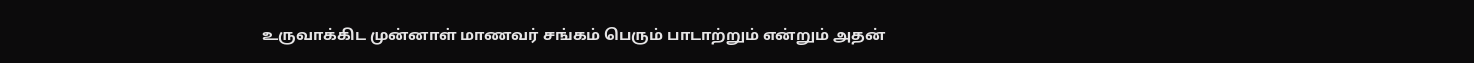உருவாக்கிட முன்னாள் மாணவர் சங்கம் பெரும் பாடாற்றும் என்றும் அதன்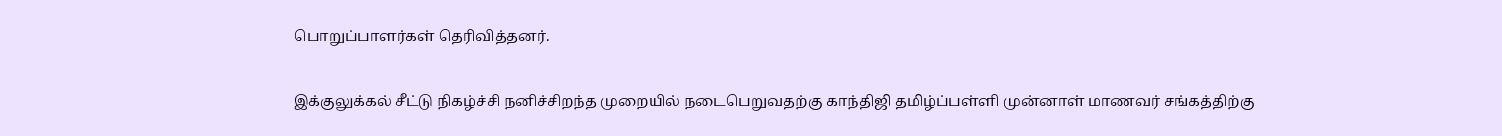பொறுப்பாளர்கள் தெரிவித்தனர்.

இக்குலுக்கல் சீட்டு நிகழ்ச்சி நனிச்சிறந்த முறையில் நடைபெறுவதற்கு காந்திஜி தமிழ்ப்பள்ளி முன்னாள் மாணவர் சங்கத்திற்கு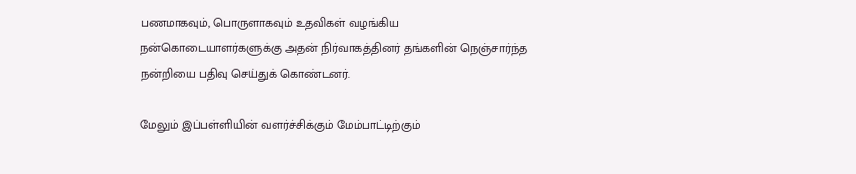பணமாகவும், பொருளாகவும் உதவிகள் வழங்கிய நன்கொடையாளர்களுக்கு அதன் நிர்வாகத்தினர் தங்களின் நெஞ்சார்ந்த நன்றியை பதிவு செய்துக் கொண்டனர்.

மேலும் இப்பள்ளியின் வளர்ச்சிக்கும் மேம்பாட்டிற்கும்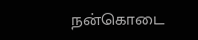நன்கொடை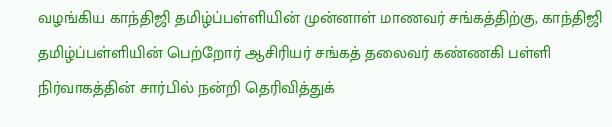வழங்கிய காந்திஜி தமிழ்ப்பள்ளியின் முன்னாள் மாணவர் சங்கத்திற்கு, காந்திஜி தமிழ்ப்பள்ளியின் பெற்றோர் ஆசிரியர் சங்கத் தலைவர் கண்ணகி பள்ளி நிர்வாகத்தின் சார்பில் நன்றி தெரிவித்துக்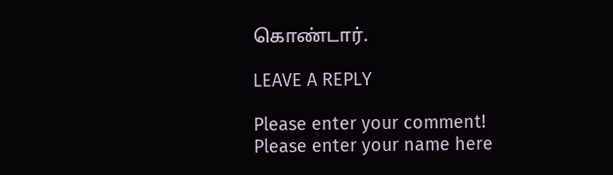கொண்டார்.

LEAVE A REPLY

Please enter your comment!
Please enter your name here